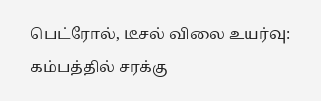பெட்ரோல், டீசல் விலை உயர்வு: கம்பத்தில் சரக்கு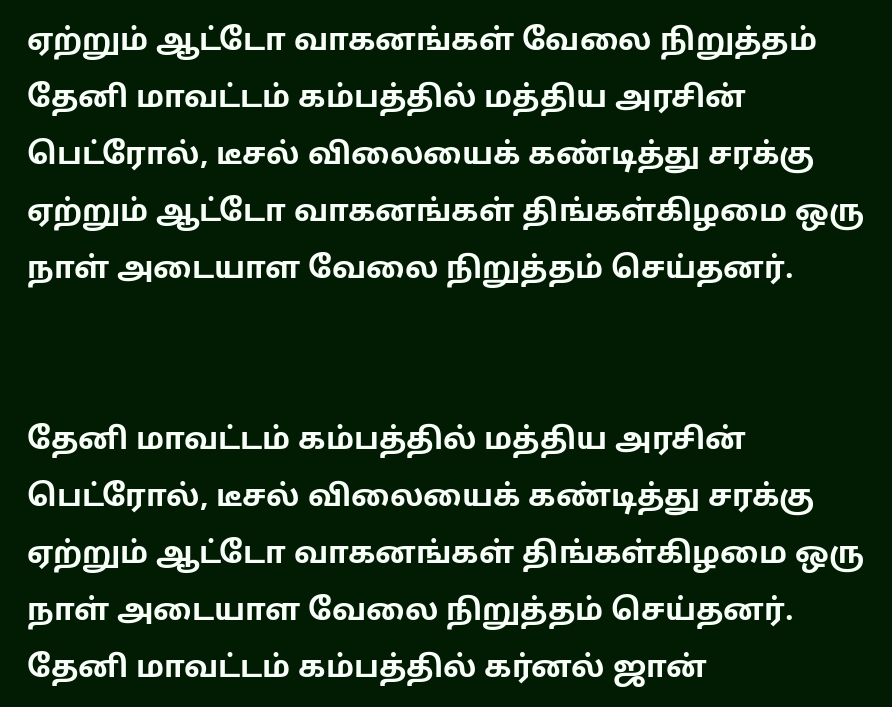ஏற்றும் ஆட்டோ வாகனங்கள் வேலை நிறுத்தம்
தேனி மாவட்டம் கம்பத்தில் மத்திய அரசின் பெட்ரோல், டீசல் விலையைக் கண்டித்து சரக்கு ஏற்றும் ஆட்டோ வாகனங்கள் திங்கள்கிழமை ஒரு நாள் அடையாள வேலை நிறுத்தம் செய்தனர்.


தேனி மாவட்டம் கம்பத்தில் மத்திய அரசின் பெட்ரோல், டீசல் விலையைக் கண்டித்து சரக்கு ஏற்றும் ஆட்டோ வாகனங்கள் திங்கள்கிழமை ஒரு நாள் அடையாள வேலை நிறுத்தம் செய்தனர்.
தேனி மாவட்டம் கம்பத்தில் கர்னல் ஜான்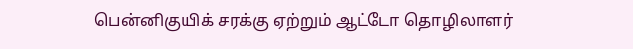பென்னிகுயிக் சரக்கு ஏற்றும் ஆட்டோ தொழிலாளர்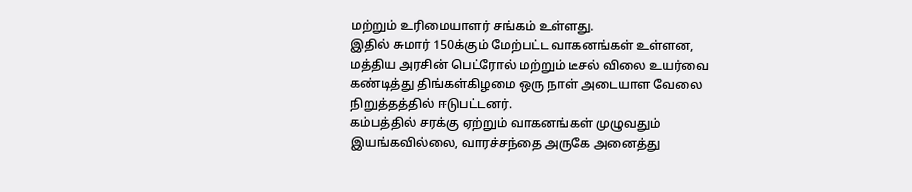மற்றும் உரிமையாளர் சங்கம் உள்ளது.
இதில் சுமார் 150க்கும் மேற்பட்ட வாகனங்கள் உள்ளன, மத்திய அரசின் பெட்ரோல் மற்றும் டீசல் விலை உயர்வை கண்டித்து திங்கள்கிழமை ஒரு நாள் அடையாள வேலை நிறுத்தத்தில் ஈடுபட்டனர்.
கம்பத்தில் சரக்கு ஏற்றும் வாகனங்கள் முழுவதும் இயங்கவில்லை, வாரச்சந்தை அருகே அனைத்து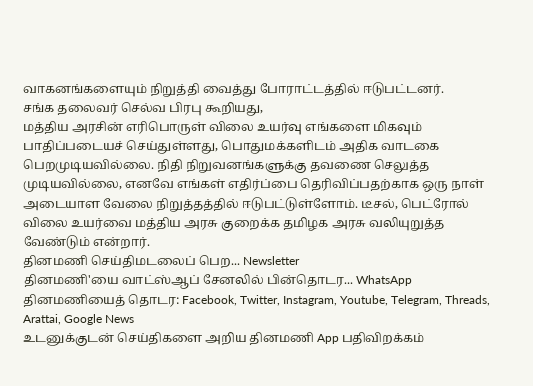வாகனங்களையும் நிறுத்தி வைத்து போராட்டத்தில் ஈடுபட்டனர்.
சங்க தலைவர் செல்வ பிரபு கூறியது,
மத்திய அரசின் எரிபொருள் விலை உயர்வு எங்களை மிகவும் பாதிப்படையச் செய்துள்ளது, பொதுமக்களிடம் அதிக வாடகை பெறமுடியவில்லை. நிதி நிறுவனங்களுக்கு தவணை செலுத்த முடியவில்லை, எனவே எங்கள் எதிர்ப்பை தெரிவிப்பதற்காக ஒரு நாள் அடையாள வேலை நிறுத்தத்தில் ஈடுபட்டுள்ளோம். டீசல், பெட்ரோல் விலை உயர்வை மத்திய அரசு குறைக்க தமிழக அரசு வலியுறுத்த வேண்டும் என்றார்.
தினமணி செய்திமடலைப் பெற... Newsletter
தினமணி'யை வாட்ஸ்ஆப் சேனலில் பின்தொடர... WhatsApp
தினமணியைத் தொடர: Facebook, Twitter, Instagram, Youtube, Telegram, Threads, Arattai, Google News
உடனுக்குடன் செய்திகளை அறிய தினமணி App பதிவிறக்கம்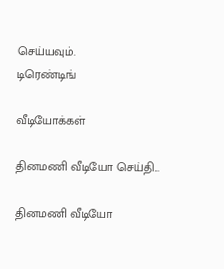செய்யவும்.
டிரெண்டிங்

வீடியோக்கள்

தினமணி வீடியோ செய்தி...

தினமணி வீடியோ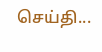செய்தி...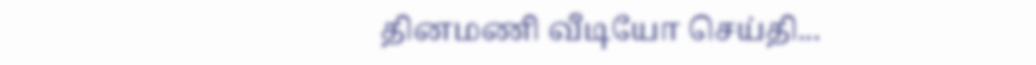தினமணி வீடியோ செய்தி...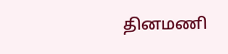தினமணி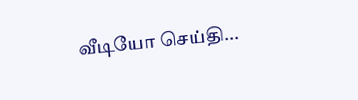வீடியோ செய்தி...